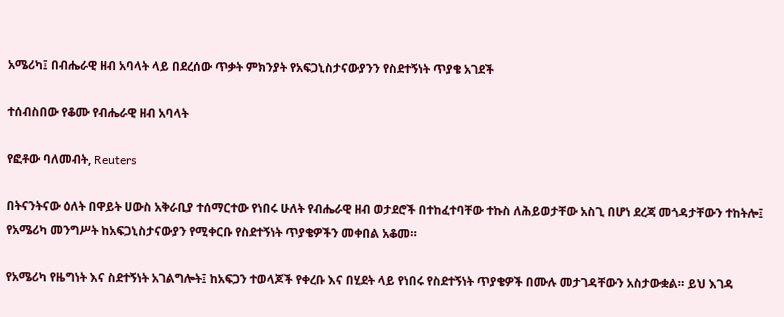አሜሪካ፤ በብሔራዊ ዘብ አባላት ላይ በደረሰው ጥቃት ምክንያት የአፍጋኒስታናውያንን የስደተኝነት ጥያቄ አገደች

ተሰብስበው የቆሙ የብሔራዊ ዘብ አባላት

የፎቶው ባለመብት, Reuters

በትናንትናው ዕለት በዋይት ሀውስ አቅራቢያ ተሰማርተው የነበሩ ሁለት የብሔራዊ ዘብ ወታደሮች በተከፈተባቸው ተኩስ ለሕይወታቸው አስጊ በሆነ ደረጃ መጎዳታቸውን ተከትሎ፤ የአሜሪካ መንግሥት ከአፍጋኒስታናውያን የሚቀርቡ የስደተኝነት ጥያቄዎችን መቀበል አቆመ።

የአሜሪካ የዜግነት እና ስደተኝነት አገልግሎት፤ ከአፍጋን ተወላጆች የቀረቡ እና በሂደት ላይ የነበሩ የስደተኝነት ጥያቄዎች በሙሉ መታገዳቸውን አስታውቋል። ይህ እገዳ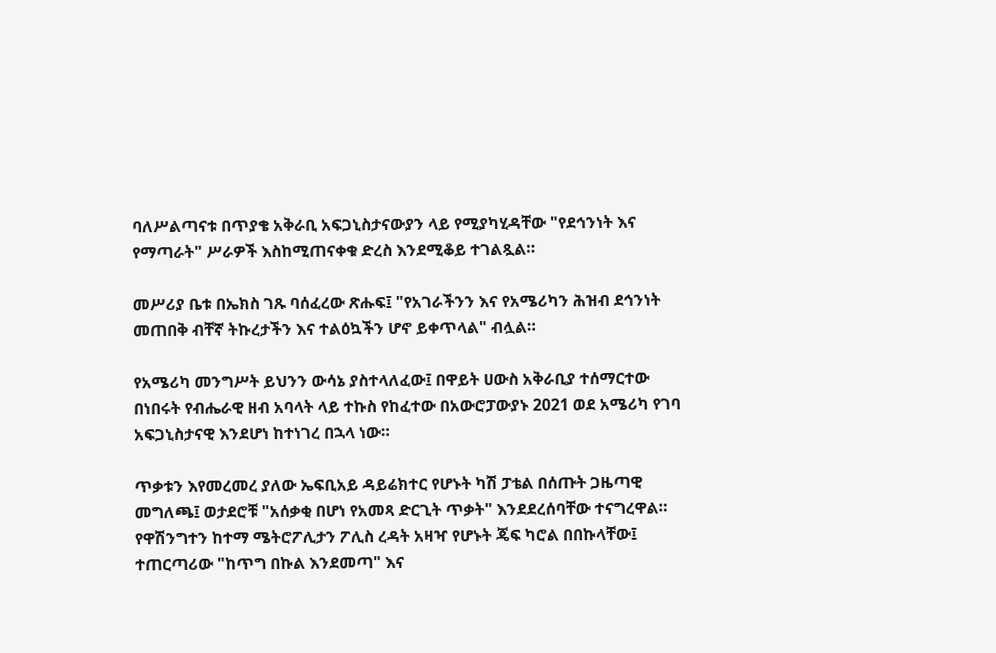ባለሥልጣናቱ በጥያቄ አቅራቢ አፍጋኒስታናውያን ላይ የሚያካሂዳቸው "የደኅንነት እና የማጣራት" ሥራዎች እስከሚጠናቀቁ ድረስ እንደሚቆይ ተገልጿል።

መሥሪያ ቤቱ በኤክስ ገጹ ባሰፈረው ጽሑፍ፤ "የአገራችንን እና የአሜሪካን ሕዝብ ደኅንነት መጠበቅ ብቸኛ ትኩረታችን እና ተልዕኳችን ሆኖ ይቀጥላል" ብሏል።

የአሜሪካ መንግሥት ይህንን ውሳኔ ያስተላለፈው፤ በዋይት ሀውስ አቅራቢያ ተሰማርተው በነበሩት የብሔራዊ ዘብ አባላት ላይ ተኩስ የከፈተው በአውሮፓውያኑ 2021 ወደ አሜሪካ የገባ አፍጋኒስታናዊ እንደሆነ ከተነገረ በኋላ ነው።

ጥቃቱን እየመረመረ ያለው ኤፍቢአይ ዳይሬክተር የሆኑት ካሽ ፓቴል በሰጡት ጋዜጣዊ መግለጫ፤ ወታደሮቹ "አሰቃቂ በሆነ የአመጻ ድርጊት ጥቃት" እንደደረሰባቸው ተናግረዋል። የዋሽንግተን ከተማ ሜትሮፖሊታን ፖሊስ ረዳት አዛዣ የሆኑት ጄፍ ካሮል በበኩላቸው፤ ተጠርጣሪው "ከጥግ በኩል እንደመጣ" እና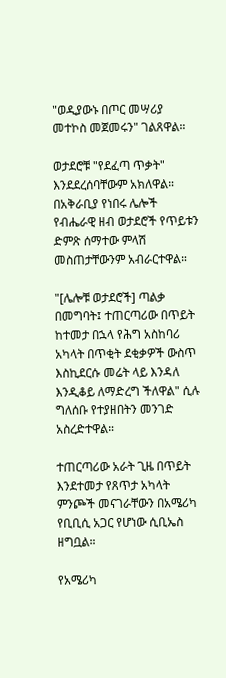"ወዲያውኑ በጦር መሣሪያ መተኮስ መጀመሩን" ገልጸዋል።

ወታደሮቹ "የደፈጣ ጥቃት" እንደደረሰባቸውም አክለዋል። በአቅራቢያ የነበሩ ሌሎች የብሔራዊ ዘብ ወታደሮች የጥይቱን ድምጽ ሰማተው ምላሽ መስጠታቸውንም አብራርተዋል።

"[ሌሎቹ ወታደሮች] ጣልቃ በመግባት፤ ተጠርጣሪው በጥይት ከተመታ በኋላ የሕግ አስከባሪ አካላት በጥቂት ደቂቃዎች ውስጥ እስኪደርሱ መሬት ላይ እንዳለ እንዲቆይ ለማድረግ ችለዋል" ሲሉ ግለሰቡ የተያዘበትን መንገድ አስረድተዋል።

ተጠርጣሪው አራት ጊዜ በጥይት እንደተመታ የጸጥታ አካላት ምንጮች መናገራቸውን በአሜሪካ የቢቢሲ አጋር የሆነው ሲቢኤስ ዘግቧል።

የአሜሪካ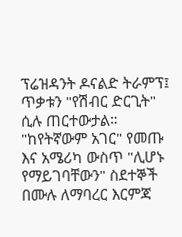ፕሬዝዳንት ዶናልድ ትራምፕ፤ ጥቃቱን "የሽብር ድርጊት" ሲሉ ጠርተውታል። "ከየትኛውም አገር" የመጡ እና አሜሪካ ውስጥ "ሊሆኑ የማይገባቸውን" ስደተኞች በሙሉ ለማባረር እርምጃ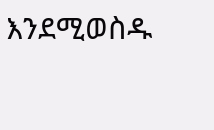እንደሚወስዱ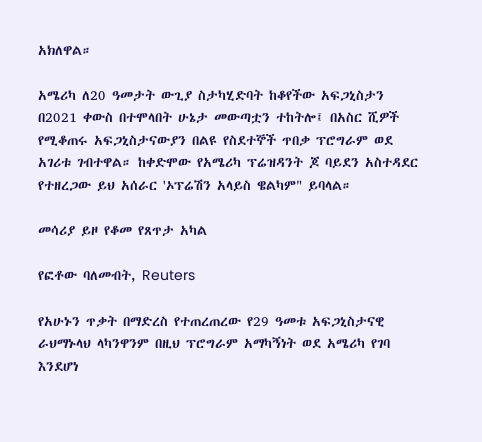አክለዋል።

አሜሪካ ለ20 ዓመታት ውጊያ ስታካሂድባት ከቆየችው አፍጋኒስታን በ2021 ቀውስ በተሞላበት ሁኔታ መውጣቷን ተከትሎ፤ በአስር ሺዎች የሚቆጠሩ አፍጋኒስታናውያን በልዩ የስደተኞች ጥበቃ ፕሮግራም ወደ አገሪቱ ገብተዋል። ከቀድሞው የአሜሪካ ፕሬዝዳንት ጆ ባይደን አስተዳደር የተዘረጋው ይህ አሰራር 'ኦፕሬሽን አላይስ ዌልካም" ይባላል።

መሳሪያ ይዞ የቆመ የጸጥታ አካል

የፎቶው ባለመብት, Reuters

የአሁኑን ጥቃት በማድረስ የተጠረጠረው የ29 ዓመቱ አፍጋኒስታናዊ ራህማኑላህ ላካንዋንም በዚህ ፕሮግራም አማካኝነት ወደ አሜሪካ የገባ እንደሆነ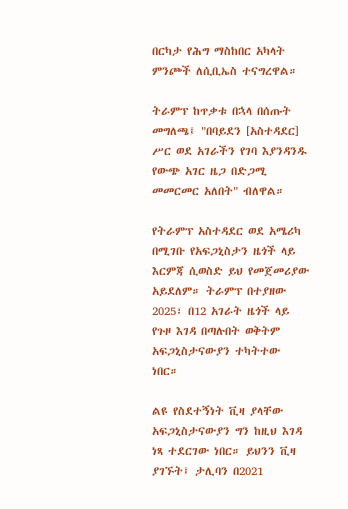በርካታ የሕግ ማስከበር አካላት ምንጮች ለሲቢኤስ ተናግረዋል።

ትራምፕ ከጥቃቱ በኋላ በሰጡት መግለጫ፤ "በባይደን [አስተዳደር] ሥር ወደ አገራችን የገባ እያንዳንዱ የውጭ አገር ዜጋ በድጋሚ መመርመር አለበት" ብለዋል።

የትራምፕ አስተዳደር ወደ አሜሪካ በሚገቡ የአፍጋኒስታን ዜጎች ላይ እርምጃ ሲወስድ ይህ የመጀመሪያው አይደለም። ትራምፕ በተያዘው 2025፣ በ12 አገራት ዜጎች ላይ የጉዞ እገዳ በጣሉበት ወቅትም አፍጋኒስታናውያን ተካትተው ነበር።

ልዩ የስደተኝነት ቪዛ ያላቸው አፍጋኒስታናውያን ግን ከዚህ እገዳ ነጻ ተደርገው ነበር። ይህንን ቪዛ ያገኙት፤ ታሊባን በ2021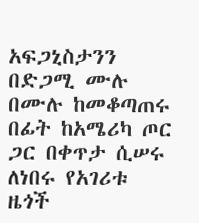አፍጋኒስታንን በድጋሚ ሙሉ በሙሉ ከመቆጣጠሩ በፊት ከአሜሪካ ጦር ጋር በቀጥታ ሲሠሩ ለነበሩ የአገሪቱ ዜጎች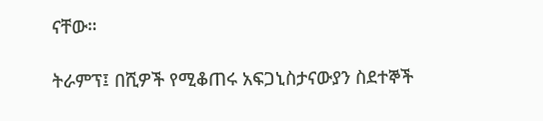ናቸው።

ትራምፕ፤ በሺዎች የሚቆጠሩ አፍጋኒስታናውያን ስደተኞች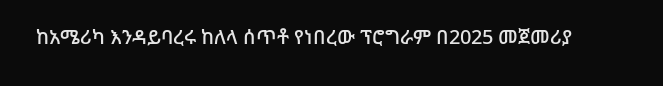ከአሜሪካ እንዳይባረሩ ከለላ ሰጥቶ የነበረው ፕሮግራም በ2025 መጀመሪያ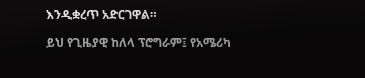እንዲቋረጥ አድርገዋል።

ይህ የጊዜያዊ ከለላ ፕሮግራም፤ የአሜሪካ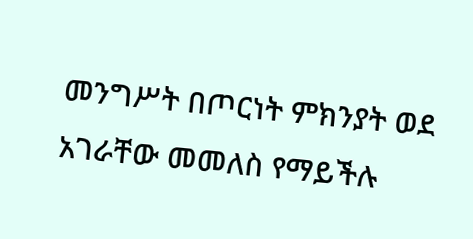መንግሥት በጦርነት ምክንያት ወደ አገራቸው መመለስ የማይችሉ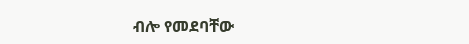ብሎ የመደባቸው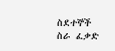ስደተኞች ስራ ፈቃድ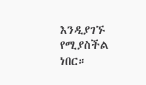እንዲያገኙ የሚያስችል ነበር።